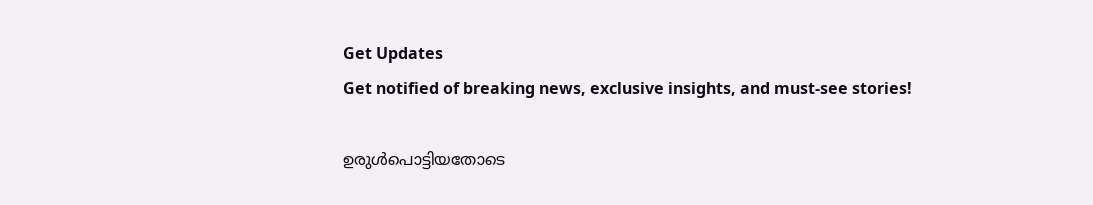Get Updates
Get notified of breaking news, exclusive insights, and must-see stories!

ഉരുള്‍പൊട്ടിയതോടെ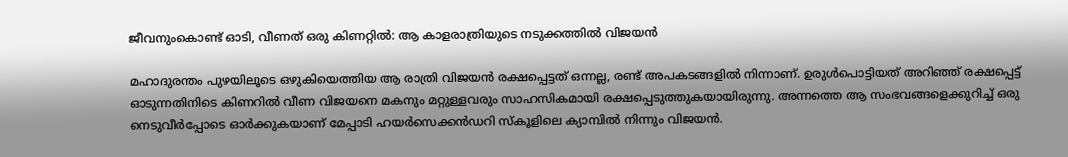ജീവനുംകൊണ്ട് ഓടി, വീണത് ഒരു കിണറ്റില്‍: ആ കാളരാത്രിയുടെ നടുക്കത്തില്‍ വിജയന്‍

മഹാദുരന്തം പുഴയിലൂടെ ഒഴുകിയെത്തിയ ആ രാത്രി വിജയന്‍ രക്ഷപ്പെട്ടത് ഒന്നല്ല, രണ്ട് അപകടങ്ങളില്‍ നിന്നാണ്. ഉരുള്‍പൊട്ടിയത് അറിഞ്ഞ് രക്ഷപ്പെട്ട് ഓടുന്നതിനിടെ കിണറില്‍ വീണ വിജയനെ മകനും മറ്റുള്ളവരും സാഹസികമായി രക്ഷപ്പെടുത്തുകയായിരുന്നു. അന്നത്തെ ആ സംഭവങ്ങളെക്കുറിച്ച് ഒരു നെടുവീർപ്പോടെ ഓർക്കുകയാണ് മേപ്പാടി ഹയർസെക്കന്‍ഡറി സ്കൂളിലെ ക്യാമ്പില്‍ നിന്നും വിജയന്‍.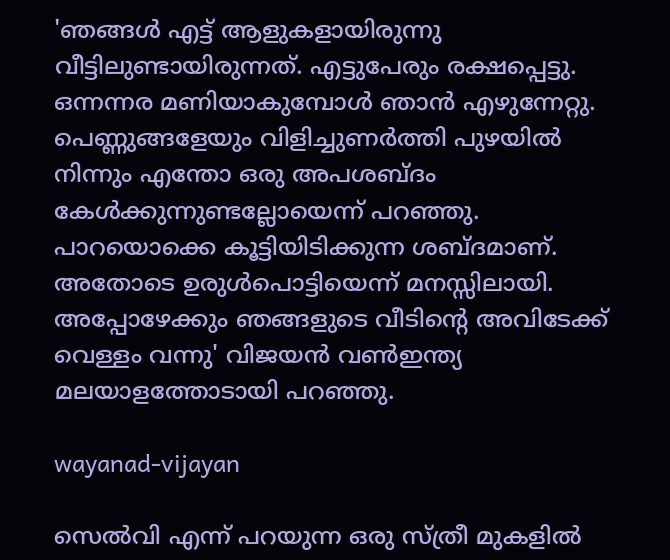'ഞങ്ങള്‍ എട്ട് ആളുകളായിരുന്നു വീട്ടിലുണ്ടായിരുന്നത്. എട്ടുപേരും രക്ഷപ്പെട്ടു. ഒന്നന്നര മണിയാകുമ്പോള്‍ ഞാന്‍ എഴുന്നേറ്റു. പെണ്ണുങ്ങളേയും വിളിച്ചുണർത്തി പുഴയില്‍ നിന്നും എന്തോ ഒരു അപശബ്ദം കേള്‍ക്കുന്നുണ്ടല്ലോയെന്ന് പറഞ്ഞു. പാറയൊക്കെ കൂട്ടിയിടിക്കുന്ന ശബ്ദമാണ്. അതോടെ ഉരുള്‍പൊട്ടിയെന്ന് മനസ്സിലായി. അപ്പോഴേക്കും ഞങ്ങളുടെ വീടിന്റെ അവിടേക്ക് വെള്ളം വന്നു' വിജയന്‍ വണ്‍ഇന്ത്യ മലയാളത്തോടായി പറഞ്ഞു.

wayanad-vijayan

സെല്‍വി എന്ന് പറയുന്ന ഒരു സ്ത്രീ മുകളില്‍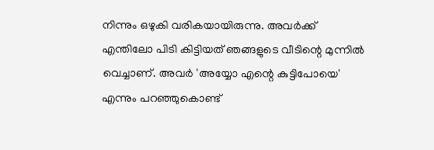നിന്നും ഒഴുകി വരികയായിരുന്നു. അവർക്ക് എന്തിലോ പിടി കിട്ടിയത് ഞങ്ങളുടെ വീടിന്റെ മുന്നില്‍ വെച്ചാണ്. അവർ 'അയ്യോ എന്റെ കുട്ടിപോയെ' എന്നും പറഞ്ഞുകൊണ്ട്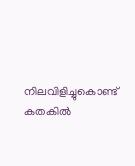നിലവിളിച്ചുകൊണ്ട് കതകില്‍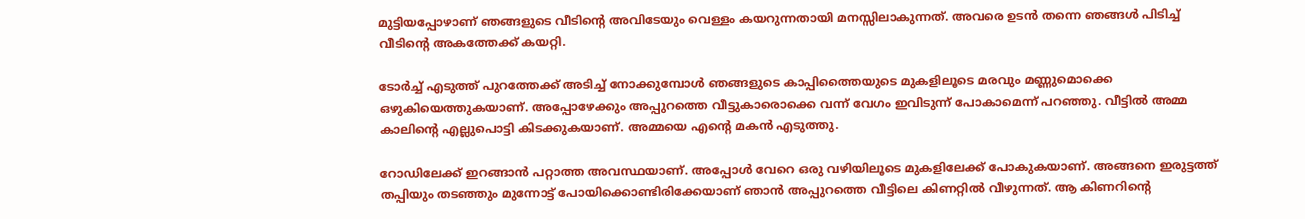മുട്ടിയപ്പോഴാണ് ഞങ്ങളുടെ വീടിന്റെ അവിടേയും വെള്ളം കയറുന്നതായി മനസ്സിലാകുന്നത്. അവരെ ഉടന്‍ തന്നെ ഞങ്ങള്‍ പിടിച്ച് വീടിന്റെ അകത്തേക്ക് കയറ്റി.

ടോർച്ച് എടുത്ത് പുറത്തേക്ക് അടിച്ച് നോക്കുമ്പോള്‍ ഞങ്ങളുടെ കാപ്പിത്തൈയുടെ മുകളിലൂടെ മരവും മണ്ണുമൊക്കെ ഒഴുകിയെത്തുകയാണ്. അപ്പോഴേക്കും അപ്പുറത്തെ വീട്ടുകാരൊക്കെ വന്ന് വേഗം ഇവിടുന്ന് പോകാമെന്ന് പറഞ്ഞു. വീട്ടില്‍ അമ്മ കാലിന്റെ എല്ലുപൊട്ടി കിടക്കുകയാണ്. അമ്മയെ എന്റെ മകന്‍ എടുത്തു.

റോഡിലേക്ക് ഇറങ്ങാന്‍ പറ്റാത്ത അവസ്ഥയാണ്. അപ്പോള്‍ വേറെ ഒരു വഴിയിലൂടെ മുകളിലേക്ക് പോകുകയാണ്. അങ്ങനെ ഇരുട്ടത്ത് തപ്പിയും തടഞ്ഞും മുന്നോട്ട് പോയിക്കൊണ്ടിരിക്കേയാണ് ഞാന്‍ അപ്പുറത്തെ വീട്ടിലെ കിണറ്റില്‍ വീഴുന്നത്. ആ കിണറിന്റെ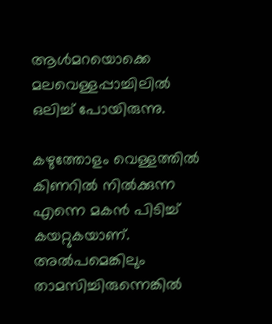ആള്‍മറയൊക്കെ മലവെള്ളപ്പാച്ചിലില്‍ ഒലിച്ച് പോയിരുന്നു.

കഴുത്തോളം വെള്ളത്തില്‍ കിണറില്‍ നില്‍ക്കുന്ന എന്നെ മകന്‍ പിടിച്ച് കയറ്റുകയാണ്. അല്‍പമെങ്കിലും താമസിച്ചിരുന്നെങ്കില്‍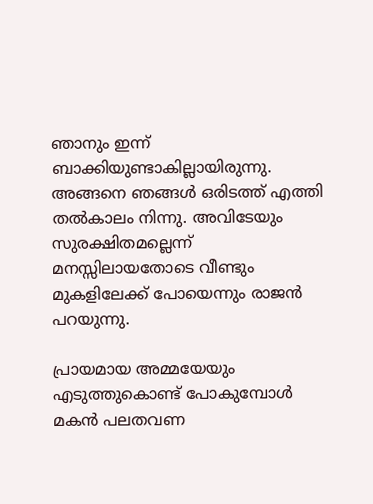ഞാനും ഇന്ന് ബാക്കിയുണ്ടാകില്ലായിരുന്നു. അങ്ങനെ ഞങ്ങള്‍ ഒരിടത്ത് എത്തി തല്‍കാലം നിന്നു. അവിടേയും സുരക്ഷിതമല്ലെന്ന് മനസ്സിലായതോടെ വീണ്ടും മുകളിലേക്ക് പോയെന്നും രാജന്‍ പറയുന്നു.

പ്രായമായ അമ്മയേയും എടുത്തുകൊണ്ട് പോകുമ്പോള്‍ മകന്‍ പലതവണ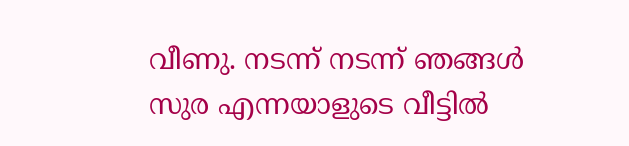വീണു. നടന്ന് നടന്ന് ഞങ്ങള്‍ സുര എന്നയാളുടെ വീട്ടില്‍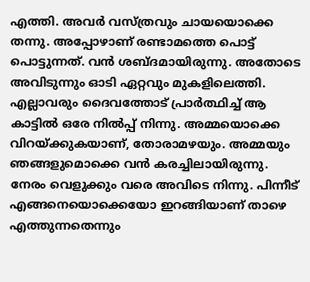എത്തി. അവർ വസ്ത്രവും ചായയൊക്കെ തന്നു. അപ്പോഴാണ് രണ്ടാമത്തെ പൊട്ട് പൊട്ടുന്നത്. വന്‍ ശബ്ദമായിരുന്നു. അതോടെ അവിടുന്നും ഓടി ഏറ്റവും മുകളിലെത്തി. എല്ലാവരും ദൈവത്തോട് പ്രാർത്ഥിച്ച് ആ കാട്ടില്‍ ഒരേ നില്‍പ്പ് നിന്നു. അമ്മയൊക്കെ വിറയ്ക്കുകയാണ്, തോരാമഴയും. അമ്മയും ഞങ്ങളുമൊക്കെ വന്‍ കരച്ചിലായിരുന്നു. നേരം വെളുക്കും വരെ അവിടെ നിന്നു. പിന്നീട് എങ്ങനെയൊക്കെയോ ഇറങ്ങിയാണ് താഴെ എത്തുന്നതെന്നും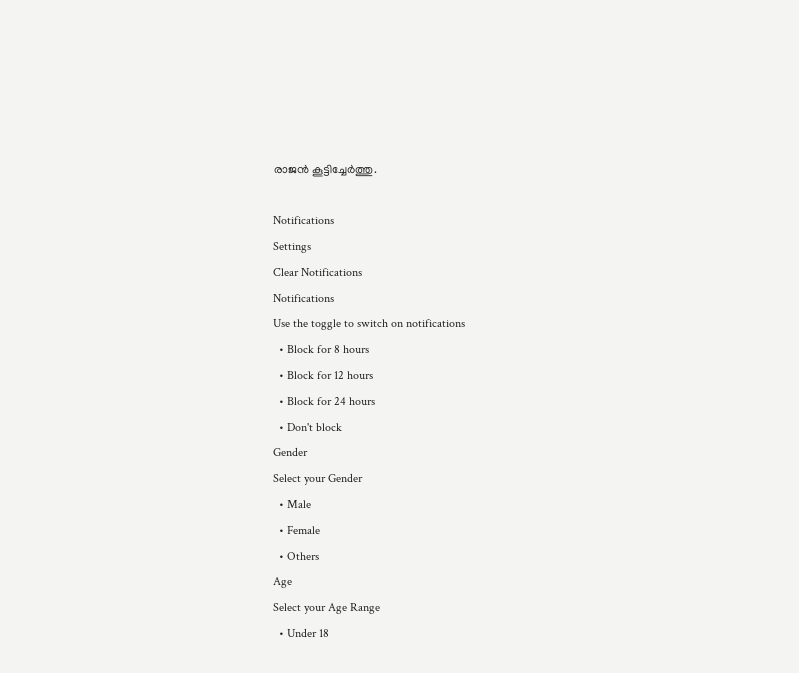രാജന്‍ കൂട്ടിച്ചേർത്തു.

Notifications
Settings
Clear Notifications
Notifications
Use the toggle to switch on notifications
  • Block for 8 hours
  • Block for 12 hours
  • Block for 24 hours
  • Don't block
Gender
Select your Gender
  • Male
  • Female
  • Others
Age
Select your Age Range
  • Under 18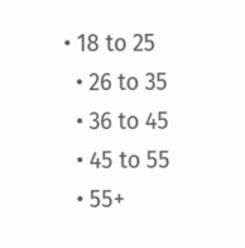• 18 to 25
  • 26 to 35
  • 36 to 45
  • 45 to 55
  • 55+